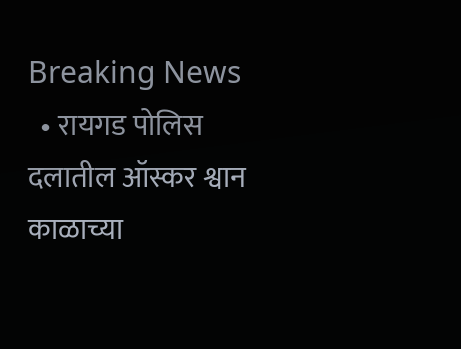Breaking News
  • रायगड पोलिस दलातील ऑस्कर श्वान काळाच्या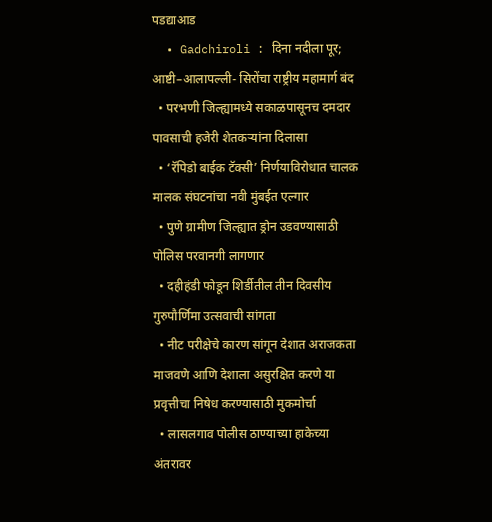पडद्याआड
  • Gadchiroli : दिना नदीला पूर; आष्टी–आलापल्ली- सिरोंचा राष्ट्रीय महामार्ग बंद
  • परभणी जिल्ह्यामध्ये सकाळपासूनच दमदार पावसाची हजेरी शेतकऱ्यांना दिलासा
  • ‘रॅपिडो बाईक टॅक्सी’ निर्णयाविरोधात चालक मालक संघटनांचा नवी मुंबईत एल्गार
  • पुणे ग्रामीण जिल्ह्यात ड्रोन उडवण्यासाठी पोलिस परवानगी लागणार
  • दहीहंडी फोडून शिर्डीतील तीन दिवसीय गुरुपौर्णिमा उत्सवाची सांगता
  • नीट परीक्षेचे कारण सांगून देशात अराजकता माजवणे आणि देशाला असुरक्षित करणे या प्रवृत्तीचा निषेध करण्यासाठी मुकमोर्चा
  • लासलगाव पोलीस ठाण्याच्या हाकेच्या अंतरावर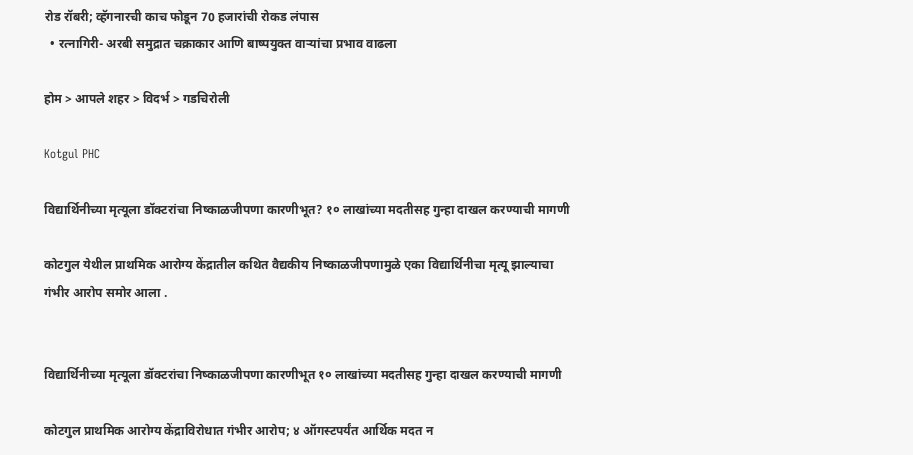रोड रॉबरी; व्हॅगनारची काच फोडून 70 हजारांची रोकड लंपास
  • रत्नागिरी- अरबी समुद्रात चक्राकार आणि बाष्पयुक्त वाऱ्यांचा प्रभाव वाढला

होम > आपले शहर > विदर्भ > गडचिरोली

Kotgul PHC

विद्यार्थिनीच्या मृत्यूला डॉक्टरांचा निष्काळजीपणा कारणीभूत? १० लाखांच्या मदतीसह गुन्हा दाखल करण्याची मागणी

कोटगुल येथील प्राथमिक आरोग्य केंद्रातील कथित वैद्यकीय निष्काळजीपणामुळे एका विद्यार्थिनीचा मृत्यू झाल्याचा गंभीर आरोप समोर आला .


विद्यार्थिनीच्या मृत्यूला डॉक्टरांचा निष्काळजीपणा कारणीभूत १० लाखांच्या मदतीसह गुन्हा दाखल करण्याची मागणी

कोटगुल प्राथमिक आरोग्य केंद्राविरोधात गंभीर आरोप; ४ ऑगस्टपर्यंत आर्थिक मदत न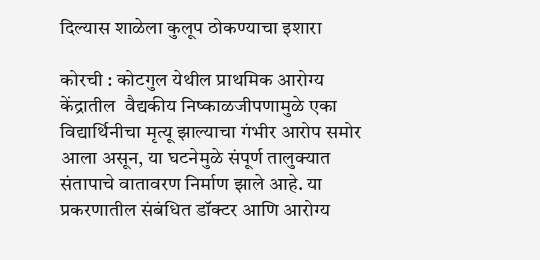दिल्यास शाळेला कुलूप ठोकण्याचा इशारा

कोरची : कोटगुल येथील प्राथमिक आरोग्य केंद्रातील  वैद्यकीय निष्काळजीपणामुळे एका विद्यार्थिनीचा मृत्यू झाल्याचा गंभीर आरोप समोर आला असून, या घटनेमुळे संपूर्ण तालुक्यात संतापाचे वातावरण निर्माण झाले आहे. या प्रकरणातील संबंधित डॉक्टर आणि आरोग्य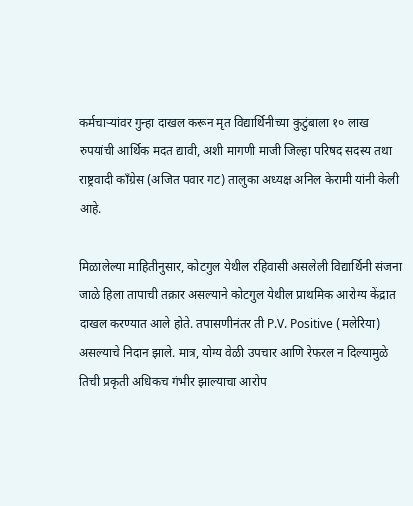कर्मचाऱ्यांवर गुन्हा दाखल करून मृत विद्यार्थिनीच्या कुटुंबाला १० लाख रुपयांची आर्थिक मदत द्यावी, अशी मागणी माजी जिल्हा परिषद सदस्य तथा राष्ट्रवादी काँग्रेस (अजित पवार गट) तालुका अध्यक्ष अनिल केरामी यांनी केली आहे.

मिळालेल्या माहितीनुसार, कोटगुल येथील रहिवासी असलेली विद्यार्थिनी संजना जाळे हिला तापाची तक्रार असल्याने कोटगुल येथील प्राथमिक आरोग्य केंद्रात दाखल करण्यात आले होते. तपासणीनंतर ती P.V. Positive (मलेरिया) असल्याचे निदान झाले. मात्र, योग्य वेळी उपचार आणि रेफरल न दिल्यामुळे तिची प्रकृती अधिकच गंभीर झाल्याचा आरोप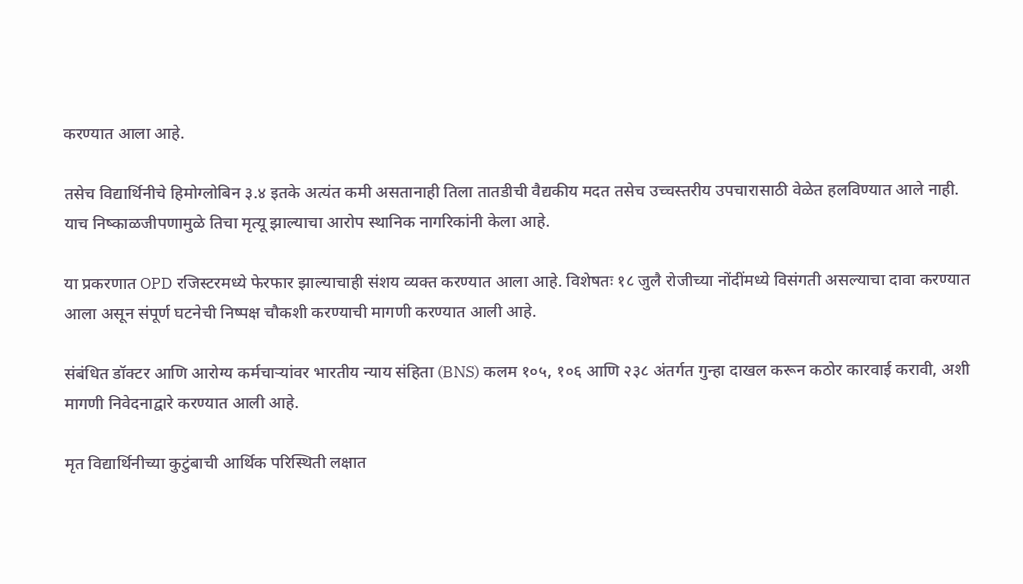करण्यात आला आहे.

तसेच विद्यार्थिनीचे हिमोग्लोबिन ३.४ इतके अत्यंत कमी असतानाही तिला तातडीची वैद्यकीय मदत तसेच उच्चस्तरीय उपचारासाठी वेळेत हलविण्यात आले नाही. याच निष्काळजीपणामुळे तिचा मृत्यू झाल्याचा आरोप स्थानिक नागरिकांनी केला आहे.

या प्रकरणात OPD रजिस्टरमध्ये फेरफार झाल्याचाही संशय व्यक्त करण्यात आला आहे. विशेषतः १८ जुलै रोजीच्या नोंदींमध्ये विसंगती असल्याचा दावा करण्यात आला असून संपूर्ण घटनेची निष्पक्ष चौकशी करण्याची मागणी करण्यात आली आहे.

संबंधित डॉक्टर आणि आरोग्य कर्मचाऱ्यांवर भारतीय न्याय संहिता (BNS) कलम १०५, १०६ आणि २३८ अंतर्गत गुन्हा दाखल करून कठोर कारवाई करावी, अशी मागणी निवेदनाद्वारे करण्यात आली आहे.

मृत विद्यार्थिनीच्या कुटुंबाची आर्थिक परिस्थिती लक्षात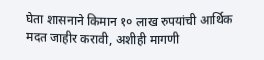घेता शासनाने किमान १० लाख रुपयांची आर्थिक मदत जाहीर करावी, अशीही मागणी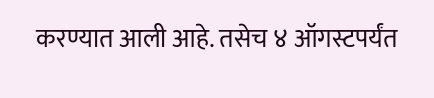करण्यात आली आहे. तसेच ४ ऑगस्टपर्यंत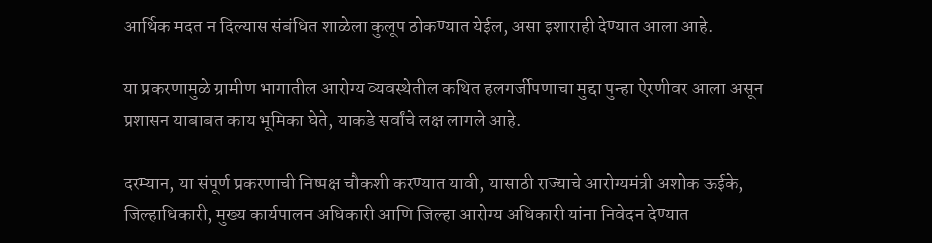आर्थिक मदत न दिल्यास संबंधित शाळेला कुलूप ठोकण्यात येईल, असा इशाराही देण्यात आला आहे.

या प्रकरणामुळे ग्रामीण भागातील आरोग्य व्यवस्थेतील कथित हलगर्जीपणाचा मुद्दा पुन्हा ऐरणीवर आला असून प्रशासन याबाबत काय भूमिका घेते, याकडे सर्वांचे लक्ष लागले आहे.

दरम्यान, या संपूर्ण प्रकरणाची निष्पक्ष चौकशी करण्यात यावी, यासाठी राज्याचे आरोग्यमंत्री अशोक ऊईके, जिल्हाधिकारी, मुख्य कार्यपालन अधिकारी आणि जिल्हा आरोग्य अधिकारी यांना निवेदन देण्यात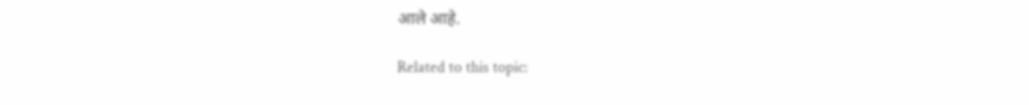आले आहे.

Related to this topic: